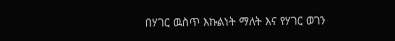በሃገር ዉስጥ እኩልነት ማለት እና የሃገር ወገን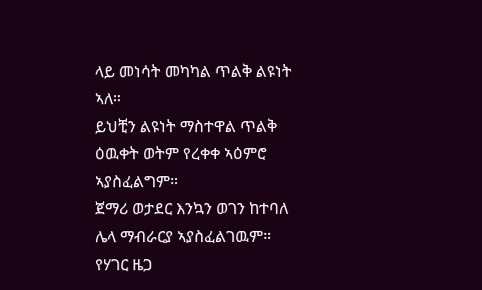ላይ መነሳት መካካል ጥልቅ ልዩነት ኣለ።
ይህቺን ልዩነት ማስተዋል ጥልቅ ዕዉቀት ወትም የረቀቀ ኣዕምሮ ኣያስፈልግም።
ጀማሪ ወታደር እንኳን ወገን ከተባለ ሌላ ማብራርያ ኣያስፈልገዉም።
የሃገር ዜጋ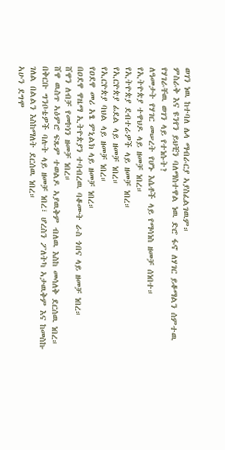ወገን ነዉ ከተባለ ሌላ ማብራርያ ኣያስፈልገዉም።
ምስራቅ እና ዩንየን ይህቺን ባለማስተዋል ነዉ ድሮ ፋኖ ለሃገር ይቆማልን ሰምተዉ የሃገራቸዉ ወገን ላይ የተነሱት?
ለዓመታት የሃገር መሠረት የሆኑ እሴቶች ላይ የማሳነስ ዘመቻ ሰነበተ።
የኢትዮጵያ ተዋህዶ ላይ ዘመቻ ነበረ።
የኢትዮጵያ ደብተራዎች ላይ ዘመቻ ነበረ።
የኢርዮጵያ ፊደል ላይ ዘመቻ ነበረ።
የኢርዮጵያ ባህል ላይ ዘመቻ ነበረ።
የዐደዋ መሪ አፄ ምኒልክ ላይ ዘመቻ ነበረ።
በዐደዋ ዋዜማ ኢትዮጵያን ተባብረዉ ባቆሙት ራስ ጎበና ላይ ዘመቻ ነበረ።
ሸዋን ለብቻ የመኮነን ዘመቻ ነበረ።
ሸዋ ዉስጥ ኣዕምሮ ፍጹም ተወልዶ ኣያዉቅም ብለዉ እስከ መሳለቅ ደርሰዉ ነበረ።
በቅርቡ ግንቦቴዎች ባሉት ላይ ዘመቻ ነበረ፣ ሆረስን ፖለትካ ኣታዉቅም እና ከመስኩ ገለል በልልን እስከማለት ደርሰዉ ነበረ።
ኣሁን ደግሞ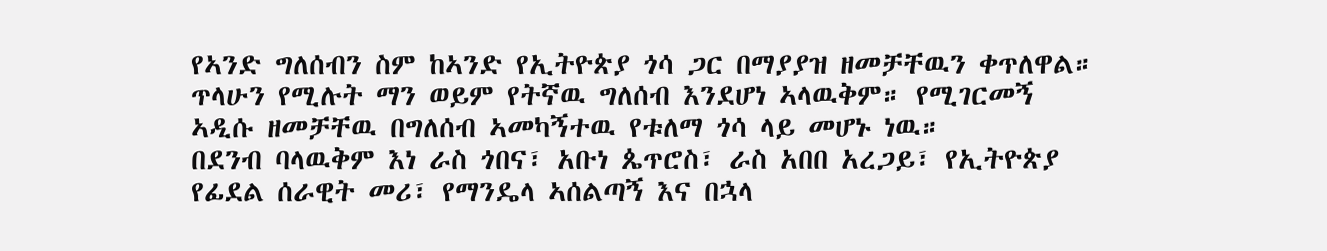የኣንድ ግለሰብን ስም ከኣንድ የኢትዮጵያ ጎሳ ጋር በማያያዝ ዘመቻቸዉን ቀጥለዋል።
ጥላሁን የሚሉት ማን ወይም የትኛዉ ግለሰብ እንደሆነ ኣላዉቅም። የሚገርመኝ ኣዲሱ ዘመቻቸዉ በግለሰብ ኣመካኝተዉ የቱለማ ጎሳ ላይ መሆኑ ነዉ።
በደንብ ባላዉቅም እነ ራስ ጎበና፣ አቡነ ጴጥሮስ፣ ራስ አበበ አረጋይ፣ የኢትዮጵያ የፊደል ሰራዊት መሪ፣ የማንዴላ ኣሰልጣኝ እና በኋላ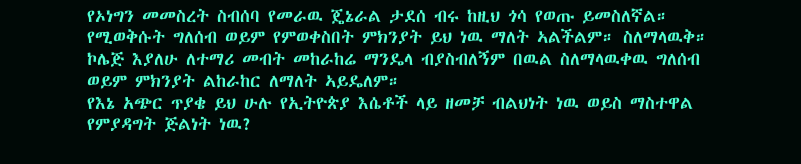የኦነግን መመስረት ስብሰባ የመራዉ ጄኔራል ታደሰ ብሩ ከዚህ ጎሳ የወጡ ይመስለኛል።
የሚወቅሱት ግለሰብ ወይም የምወቀስበት ምክንያት ይህ ነዉ ማለት ኣልችልም። ስለማላዉቅ። ኮሌጅ እያለሁ ለተማሪ መብት መከራከሬ ማንዴላ ብያስብለኝም በዉል ስለማላዉቀዉ ግለሰብ ወይም ምክንያት ልከራከር ለማለት ኣይዴለም።
የእኔ አጭር ጥያቄ ይህ ሁሉ የኢትዮጵያ እሴቶች ላይ ዘመቻ ብልህነት ነዉ ወይስ ማስተዋል የምያዳግት ጅልነት ነዉ?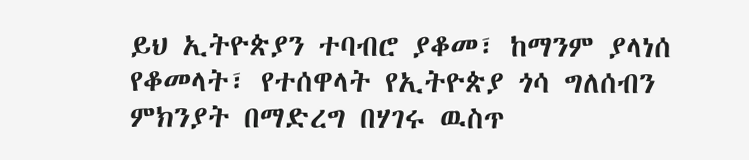ይህ ኢትዮጵያን ተባብሮ ያቆመ፣ ከማንም ያላነሰ የቆመላት፣ የተሰዋላት የኢትዮጵያ ጎሳ ግለሰብን ምክንያት በማድረግ በሃገሩ ዉስጥ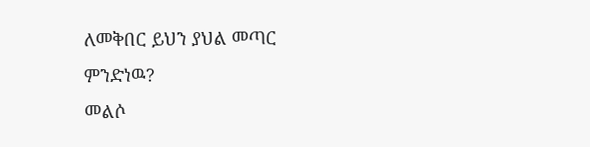ለመቅበር ይህን ያህል መጣር ምንድነዉ?
መልሶ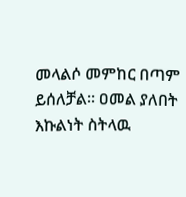መላልሶ መምከር በጣም ይሰለቻል። ዐመል ያለበት እኩልነት ስትላዉ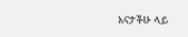አናታችሁ ላይ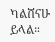ካልሸናሁ ይላል።